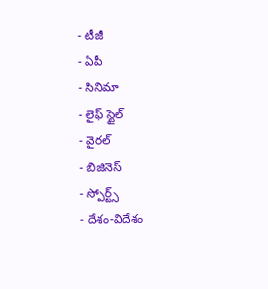- టీజీ
- ఏపీ
- సినిమా
- లైఫ్ స్టైల్
- వైరల్
- బిజినెస్
- స్పోర్ట్స్
- దేశం-విదేశం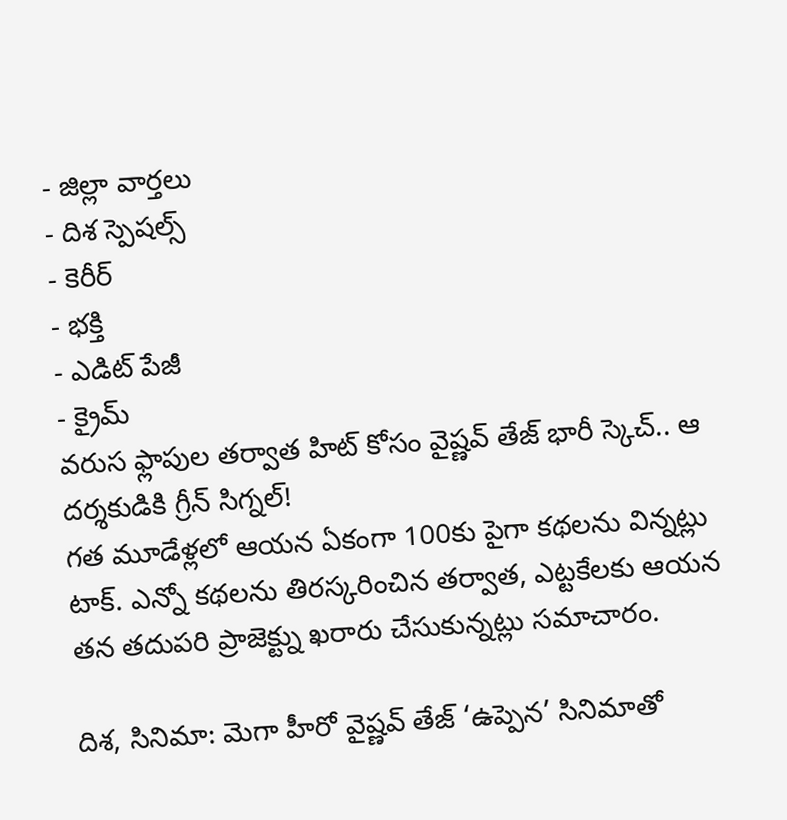- జిల్లా వార్తలు
- దిశ స్పెషల్స్
- కెరీర్
- భక్తి
- ఎడిట్ పేజీ
- క్రైమ్
వరుస ఫ్లాపుల తర్వాత హిట్ కోసం వైష్ణవ్ తేజ్ భారీ స్కెచ్.. ఆ దర్శకుడికి గ్రీన్ సిగ్నల్!
గత మూడేళ్లలో ఆయన ఏకంగా 100కు పైగా కథలను విన్నట్లు టాక్. ఎన్నో కథలను తిరస్కరించిన తర్వాత, ఎట్టకేలకు ఆయన తన తదుపరి ప్రాజెక్ట్ను ఖరారు చేసుకున్నట్లు సమాచారం.

దిశ, సినిమా: మెగా హీరో వైష్ణవ్ తేజ్ ‘ఉప్పెన’ సినిమాతో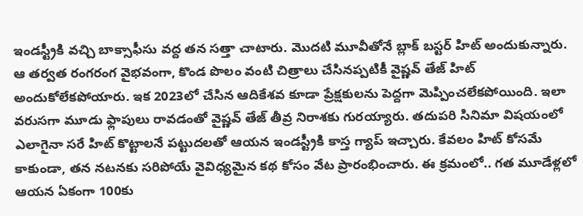ఇండస్ట్రీకి వచ్చి బాక్సాఫీసు వద్ద తన సత్తా చాటారు. మొదటి మూవీతోనే బ్లాక్ బస్టర్ హిట్ అందుకున్నారు. ఆ తర్వత రంగరంగ వైభవంగా, కొండ పొలం వంటి చిత్రాలు చేసినప్పటికీ వైష్ణవ్ తేజ్ హిట్ అందుకోలేకపోయారు. ఇక 2023లో చేసిన ఆదికేశవ కూడా ప్రేక్షకులను పెద్దగా మెప్పించలేకపోయింది. ఇలా వరుసగా మూడు ఫ్లాపులు రావడంతో వైష్ణవ్ తేజ్ తీవ్ర నిరాశకు గురయ్యారు. తదుపరి సినిమా విషయంలో ఎలాగైనా సరే హిట్ కొట్టాలనే పట్టుదలతో ఆయన ఇండస్ట్రీకి కాస్త గ్యాప్ ఇచ్చారు. కేవలం హిట్ కోసమే కాకుండా, తన నటనకు సరిపోయే వైవిధ్యమైన కథ కోసం వేట ప్రారంభించారు. ఈ క్రమంలో.. గత మూడేళ్లలో ఆయన ఏకంగా 100కు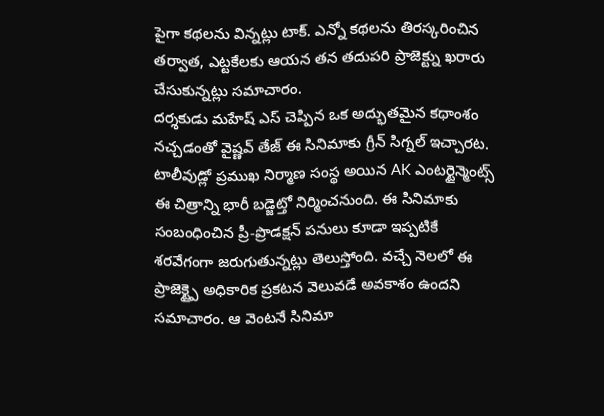పైగా కథలను విన్నట్లు టాక్. ఎన్నో కథలను తిరస్కరించిన తర్వాత, ఎట్టకేలకు ఆయన తన తదుపరి ప్రాజెక్ట్ను ఖరారు చేసుకున్నట్లు సమాచారం.
దర్శకుడు మహేష్ ఎస్ చెప్పిన ఒక అద్భుతమైన కథాంశం నచ్చడంతో వైష్ణవ్ తేజ్ ఈ సినిమాకు గ్రీన్ సిగ్నల్ ఇచ్చారట. టాలీవుడ్లో ప్రముఖ నిర్మాణ సంస్థ అయిన AK ఎంటర్టైన్మెంట్స్ ఈ చిత్రాన్ని భారీ బడ్జెట్తో నిర్మించనుంది. ఈ సినిమాకు సంబంధించిన ప్రీ-ప్రొడక్షన్ పనులు కూడా ఇప్పటికే శరవేగంగా జరుగుతున్నట్లు తెలుస్తోంది. వచ్చే నెలలో ఈ ప్రాజెక్ట్పై అధికారిక ప్రకటన వెలువడే అవకాశం ఉందని సమాచారం. ఆ వెంటనే సినిమా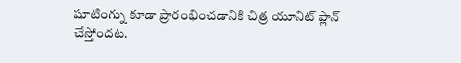షూటింగ్ను కూడా ప్రారంభించడానికి చిత్ర యూనిట్ ప్లాన్ చేస్తోందట.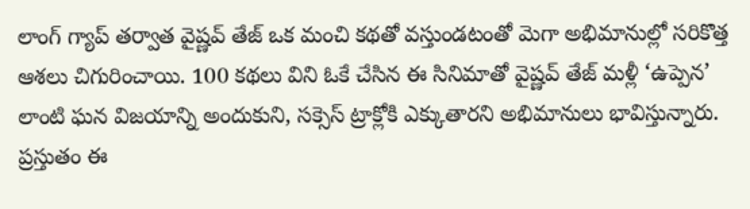లాంగ్ గ్యాప్ తర్వాత వైష్ణవ్ తేజ్ ఒక మంచి కథతో వస్తుండటంతో మెగా అభిమానుల్లో సరికొత్త ఆశలు చిగురించాయి. 100 కథలు విని ఓకే చేసిన ఈ సినిమాతో వైష్ణవ్ తేజ్ మళ్లీ ‘ఉప్పెన’ లాంటి ఘన విజయాన్ని అందుకుని, సక్సెస్ ట్రాక్లోకి ఎక్కుతారని అభిమానులు భావిస్తున్నారు. ప్రస్తుతం ఈ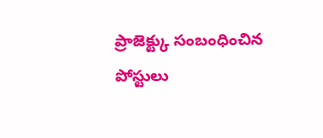ప్రాజెక్ట్కు సంబంధించిన పోస్టులు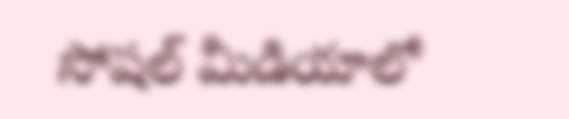సోషల్ మీడియాలో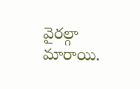వైరల్గా మారాయి.